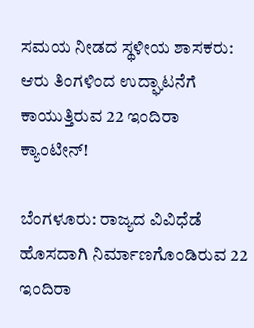ಸಮಯ ನೀಡದ ಸ್ಥಳೀಯ ಶಾಸಕರು: ಆರು ತಿಂಗಳಿಂದ ಉದ್ಘಾಟನೆಗೆ ಕಾಯುತ್ತಿರುವ 22 ಇಂದಿರಾ ಕ್ಯಾಂಟೀನ್!

ಬೆಂಗಳೂರು: ರಾಜ್ಯದ ವಿವಿಧೆಡೆ ಹೊಸದಾಗಿ ನಿರ್ಮಾಣಗೊಂಡಿರುವ 22 ಇಂದಿರಾ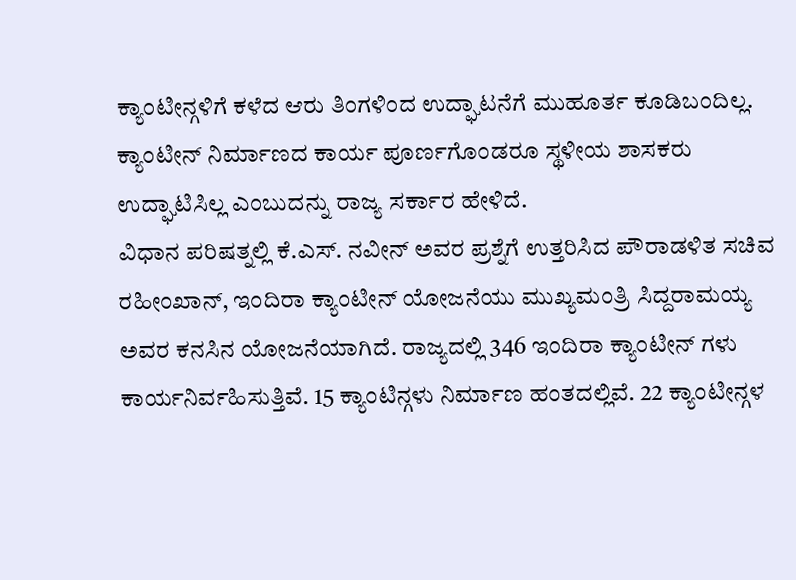ಕ್ಯಾಂಟೀನ್ಗಳಿಗೆ ಕಳೆದ ಆರು ತಿಂಗಳಿಂದ ಉದ್ಘಾಟನೆಗೆ ಮುಹೂರ್ತ ಕೂಡಿಬಂದಿಲ್ಲ. ಕ್ಯಾಂಟೀನ್ ನಿರ್ಮಾಣದ ಕಾರ್ಯ ಪೂರ್ಣಗೊಂಡರೂ ಸ್ಥಳೀಯ ಶಾಸಕರು ಉದ್ಘಾಟಿಸಿಲ್ಲ ಎಂಬುದನ್ನು ರಾಜ್ಯ ಸರ್ಕಾರ ಹೇಳಿದೆ.
ವಿಧಾನ ಪರಿಷತ್ನಲ್ಲಿ ಕೆ.ಎಸ್. ನವೀನ್ ಅವರ ಪ್ರಶ್ನೆಗೆ ಉತ್ತರಿಸಿದ ಪೌರಾಡಳಿತ ಸಚಿವ ರಹೀಂಖಾನ್, ಇಂದಿರಾ ಕ್ಯಾಂಟೀನ್ ಯೋಜನೆಯು ಮುಖ್ಯಮಂತ್ರಿ ಸಿದ್ದರಾಮಯ್ಯ ಅವರ ಕನಸಿನ ಯೋಜನೆಯಾಗಿದೆ. ರಾಜ್ಯದಲ್ಲಿ 346 ಇಂದಿರಾ ಕ್ಯಾಂಟೀನ್ ಗಳು ಕಾರ್ಯನಿರ್ವಹಿಸುತ್ತಿವೆ. 15 ಕ್ಯಾಂಟಿನ್ಗಳು ನಿರ್ಮಾಣ ಹಂತದಲ್ಲಿವೆ. 22 ಕ್ಯಾಂಟೀನ್ಗಳ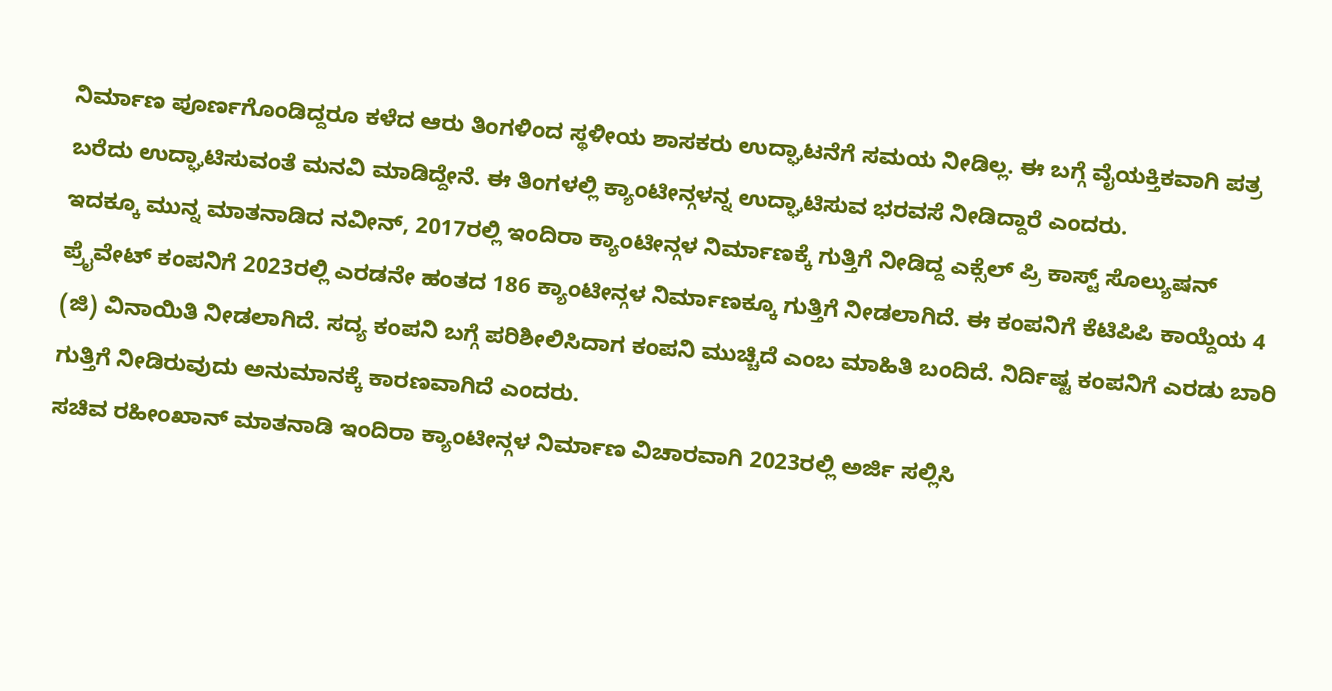ನಿರ್ಮಾಣ ಪೂರ್ಣಗೊಂಡಿದ್ದರೂ ಕಳೆದ ಆರು ತಿಂಗಳಿಂದ ಸ್ಥಳೀಯ ಶಾಸಕರು ಉದ್ಘಾಟನೆಗೆ ಸಮಯ ನೀಡಿಲ್ಲ. ಈ ಬಗ್ಗೆ ವೈಯಕ್ತಿಕವಾಗಿ ಪತ್ರ ಬರೆದು ಉದ್ಘಾಟಿಸುವಂತೆ ಮನವಿ ಮಾಡಿದ್ದೇನೆ. ಈ ತಿಂಗಳಲ್ಲಿ ಕ್ಯಾಂಟೀನ್ಗಳನ್ನ ಉದ್ಘಾಟಿಸುವ ಭರವಸೆ ನೀಡಿದ್ದಾರೆ ಎಂದರು.
ಇದಕ್ಕೂ ಮುನ್ನ ಮಾತನಾಡಿದ ನವೀನ್, 2017ರಲ್ಲಿ ಇಂದಿರಾ ಕ್ಯಾಂಟೀನ್ಗಳ ನಿರ್ಮಾಣಕ್ಕೆ ಗುತ್ತಿಗೆ ನೀಡಿದ್ದ ಎಕ್ಸೆಲ್ ಪ್ರಿ ಕಾಸ್ಟ್ ಸೊಲ್ಯುಷನ್ ಪ್ರೈವೇಟ್ ಕಂಪನಿಗೆ 2023ರಲ್ಲಿ ಎರಡನೇ ಹಂತದ 186 ಕ್ಯಾಂಟೀನ್ಗಳ ನಿರ್ಮಾಣಕ್ಕೂ ಗುತ್ತಿಗೆ ನೀಡಲಾಗಿದೆ. ಈ ಕಂಪನಿಗೆ ಕೆಟಿಪಿಪಿ ಕಾಯ್ದೆಯ 4 (ಜಿ) ವಿನಾಯಿತಿ ನೀಡಲಾಗಿದೆ. ಸದ್ಯ ಕಂಪನಿ ಬಗ್ಗೆ ಪರಿಶೀಲಿಸಿದಾಗ ಕಂಪನಿ ಮುಚ್ಚಿದೆ ಎಂಬ ಮಾಹಿತಿ ಬಂದಿದೆ. ನಿರ್ದಿಷ್ಟ ಕಂಪನಿಗೆ ಎರಡು ಬಾರಿ ಗುತ್ತಿಗೆ ನೀಡಿರುವುದು ಅನುಮಾನಕ್ಕೆ ಕಾರಣವಾಗಿದೆ ಎಂದರು.
ಸಚಿವ ರಹೀಂಖಾನ್ ಮಾತನಾಡಿ ಇಂದಿರಾ ಕ್ಯಾಂಟೀನ್ಗಳ ನಿರ್ಮಾಣ ವಿಚಾರವಾಗಿ 2023ರಲ್ಲಿ ಅರ್ಜಿ ಸಲ್ಲಿಸಿ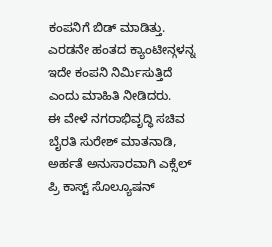ಕಂಪನಿಗೆ ಬಿಡ್ ಮಾಡಿತ್ತು. ಎರಡನೇ ಹಂತದ ಕ್ಯಾಂಟೀನ್ಗಳನ್ನ ಇದೇ ಕಂಪನಿ ನಿರ್ಮಿಸುತ್ತಿದೆ ಎಂದು ಮಾಹಿತಿ ನೀಡಿದರು.
ಈ ವೇಳೆ ನಗರಾಭಿವೃದ್ಧಿ ಸಚಿವ ಬೈರತಿ ಸುರೇಶ್ ಮಾತನಾಡಿ, ಅರ್ಹತೆ ಅನುಸಾರವಾಗಿ ಎಕ್ಸೆಲ್ ಪ್ರಿ ಕಾಸ್ಟ್ ಸೊಲ್ಯೂಷನ್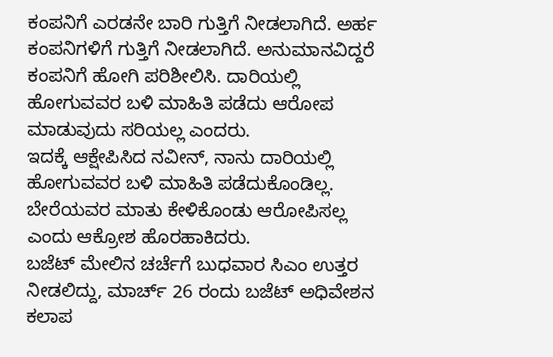ಕಂಪನಿಗೆ ಎರಡನೇ ಬಾರಿ ಗುತ್ತಿಗೆ ನೀಡಲಾಗಿದೆ. ಅರ್ಹ ಕಂಪನಿಗಳಿಗೆ ಗುತ್ತಿಗೆ ನೀಡಲಾಗಿದೆ. ಅನುಮಾನವಿದ್ದರೆ ಕಂಪನಿಗೆ ಹೋಗಿ ಪರಿಶೀಲಿಸಿ. ದಾರಿಯಲ್ಲಿ ಹೋಗುವವರ ಬಳಿ ಮಾಹಿತಿ ಪಡೆದು ಆರೋಪ ಮಾಡುವುದು ಸರಿಯಲ್ಲ ಎಂದರು.
ಇದಕ್ಕೆ ಆಕ್ಷೇಪಿಸಿದ ನವೀನ್, ನಾನು ದಾರಿಯಲ್ಲಿ ಹೋಗುವವರ ಬಳಿ ಮಾಹಿತಿ ಪಡೆದುಕೊಂಡಿಲ್ಲ. ಬೇರೆಯವರ ಮಾತು ಕೇಳಿಕೊಂಡು ಆರೋಪಿಸಲ್ಲ ಎಂದು ಆಕ್ರೋಶ ಹೊರಹಾಕಿದರು.
ಬಜೆಟ್ ಮೇಲಿನ ಚರ್ಚೆಗೆ ಬುಧವಾರ ಸಿಎಂ ಉತ್ತರ ನೀಡಲಿದ್ದು, ಮಾರ್ಚ್ 26 ರಂದು ಬಜೆಟ್ ಅಧಿವೇಶನ ಕಲಾಪ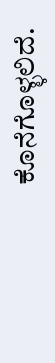ಕೊನೆಗೊಳ್ಳಲಿದೆ.